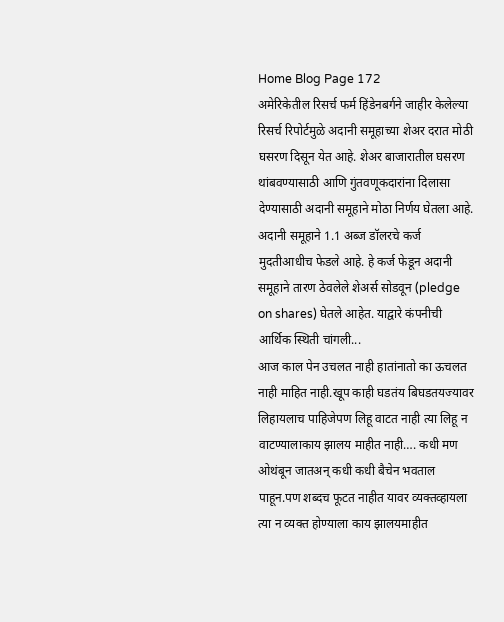Home Blog Page 172
अमेरिकेतील रिसर्च फर्म हिंडेनबर्गने जाहीर केलेल्या रिसर्च रिपोर्टमुळे अदानी समूहाच्या शेअर दरात मोठी घसरण दिसून येत आहे. शेअर बाजारातील घसरण थांबवण्यासाठी आणि गुंतवणूकदारांना दिलासा देण्यासाठी अदानी समूहाने मोठा निर्णय घेतला आहे. अदानी समूहाने 1.1 अब्ज डॉलरचे कर्ज मुदतीआधीच फेडले आहे. हे कर्ज फेडून अदानी समूहाने तारण ठेवलेले शेअर्स सोडवून (pledge on shares) घेतले आहेत. याद्वारे कंपनीची आर्थिक स्थिती चांगली...
आज काल पेन उचलत नाही हातांनातो का ऊचलत नाही माहित नाही.खूप काही घडतंय बिघडतयज्यावर लिहायलाच पाहिजेपण लिहू वाटत नाही त्या लिहू न वाटण्यालाकाय झालय माहीत नाही…. कधी मण ओथंबून जातअन् कधी कधी बैचेन भवताल पाहून.पण शब्दच फूटत नाहीत यावर व्यक्तव्हायला त्या न व्यक्त होण्याला काय झालयमाहीत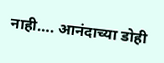नाही…. आनंदाच्या डोही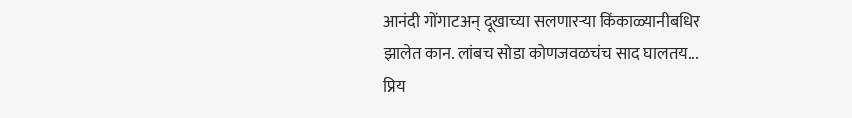आनंदी गोंगाटअन् दूखाच्या सलणारऱ्या किंकाळ्यानीबधिर झालेत कान. लांबच सोडा कोणजवळचंच साद घालतय...
प्रिय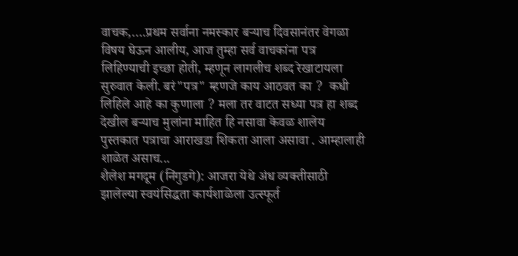वाचक,….प्रथम सर्वाना नमस्कार बऱ्याच दिवसानंतर वेगळा विषय घेऊन आलीय, आज तुम्हा सर्व वाचकांना पत्र लिहिण्याची इच्छा होती, म्हणून लागलीच शब्द रेखाटायला सुरुवात केली. बरं"पत्र" म्हणजे काय आठवत का ?  कधी लिहिले आहे का कुणाला ? मला तर वाटत सध्या पत्र हा शब्द देखील बऱ्याच मुलांना माहित हि नसावा केवळ शालेय पुस्तकात पत्राचा आराखडा शिकता आला असावा . आम्हालाही शाळेत असाच...
शैलेश मगदूम (निंगुडगे): आजरा येथे अंध व्यक्तीसाठी झालेल्या स्वयंसिद्धता कार्यशाळेला उत्स्फूर्त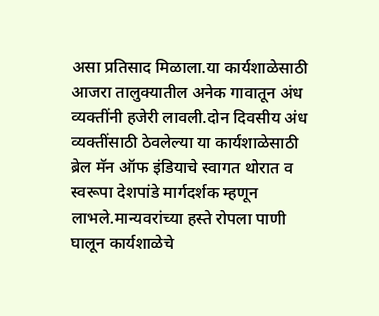असा प्रतिसाद मिळाला.या कार्यशाळेसाठी आजरा तालुक्यातील अनेक गावातून अंध व्यक्तींनी हजेरी लावली.दोन दिवसीय अंध व्यक्तींसाठी ठेवलेल्या या कार्यशाळेसाठी ब्रेल मॅन ऑफ इंडियाचे स्वागत थोरात व स्वरूपा देशपांडे मार्गदर्शक म्हणून लाभले.मान्यवरांच्या हस्ते रोपला पाणी घालून कार्यशाळेचे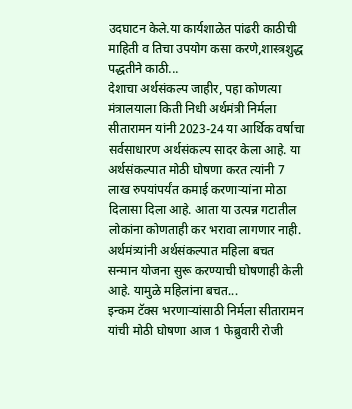उदघाटन केले.या कार्यशाळेत पांढरी काठीची माहिती व तिचा उपयोग कसा करणे,शास्त्रशुद्ध पद्धतीने काठी...
देशाचा अर्थसंकल्प जाहीर, पहा कोणत्या मंत्रालयाला किती निधी अर्थमंत्री निर्मला सीतारामन यांनी 2023-24 या आर्थिक वर्षाचा सर्वसाधारण अर्थसंकल्प सादर केला आहे. या अर्थसंकल्पात मोठी घोषणा करत त्यांनी 7 लाख रुपयांपर्यंत कमाई करणाऱ्यांना मोठा दिलासा दिला आहे. आता या उत्पन्न गटातील लोकांना कोणताही कर भरावा लागणार नाही. अर्थमंत्र्यांनी अर्थसंकल्पात महिला बचत सन्मान योजना सुरू करण्याची घोषणाही केली आहे. यामुळे महिलांना बचत...
इन्कम टॅक्स भरणाऱ्यांसाठी निर्मला सीतारामन यांची मोठी घोषणा आज 1 फेब्रुवारी रोजी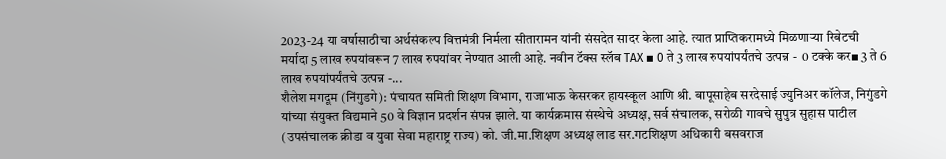2023-24 या वर्षासाठीचा अर्थसंकल्प वित्तमंत्री निर्मला सीतारामन यांनी संसदेत सादर केला आहे. त्यात प्राप्तिकरामध्ये मिळणाऱ्या रिबेटची मर्यादा 5 लाख रुपयांवरून 7 लाख रुपयांवर नेण्यात आली आहे. नवीन टॅक्स स्लॅब TAX ▪ 0 ते 3 लाख रुपयांपर्यंतचे उत्पन्न -  0 टक्के कर▪ 3 ते 6 लाख रुपयांपर्यंतचे उत्पन्न -...
शैलेश मगदूम (निंगुडगे): पंचायत समिती शिक्षण विभाग, राजाभाऊ केसरकर हायस्कूल आणि श्री. बापूसाहेब सरदेसाई ज्युनिअर कॉलेज, निगुंडगे यांच्या संयुक्त विद्यमाने 50 वे विज्ञान प्रदर्शन संपन्न झाले. या कार्यक्रमास संस्थेचे अध्यक्ष, सर्व संचालक, सरोळी गावचे सुपुत्र सुहास पाटील (उपसंचालक क्रीडा व युवा सेवा महाराष्ट्र राज्य) को. जी.मा.शिक्षण अध्यक्ष लाड सर.गटशिक्षण अधिकारी बसवराज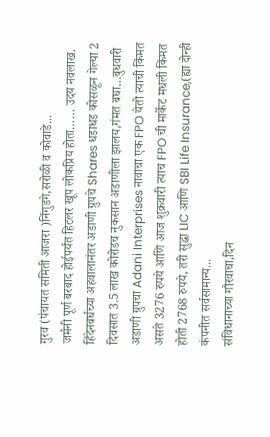गुरव (पंचायत समिती आजरा )निंगुडगे,सरोळी व कोवाडे...
जर्मनी पूर्ण बरबाद होईपर्यंत हिटलर खूप लोकप्रिय होता…… उदय नवलाख. हिंदेनबर्घच्या अहवालानंतर अडाणी ग्रुपचे Shares धडाधड कोसळून गेल्या 2 दिवसात 3.5 लाख कोरोडच नुकसान अडाणीला झालय,गंमत बघा…बुधवारी अडाणी ग्रुपचा Adani Interprises नावाचा एक FPO येतो त्याची किंमत असते 3276 रुपये आणि आज शुक्रवारी त्याच FPO ची मार्केट मधली किंमत होती 2768 रुपये, तरी सुद्धा LIC आणि SBI Life Insurance,(ह्या दोन्ही कंपनीत सर्वसामान्य...
संविधानाच्या गौरवाचा,दिन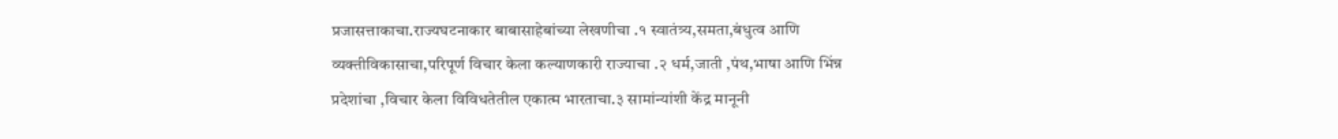प्रजासत्ताकाचा.राज्यघटनाकार बाबासाहेबांच्या लेखणीचा .१ स्वातंत्र्य,समता,बंधुत्व आणि व्यक्तीविकासाचा,परिपूर्ण विचार केला कल्याणकारी राज्याचा .२ धर्म,जाती ,पंथ,भाषा आणि भिंन्न प्रदेशांचा ,विचार केला विविधतेतील एकात्म भारताचा.३ सामांन्यांशी केंद्र मानूनी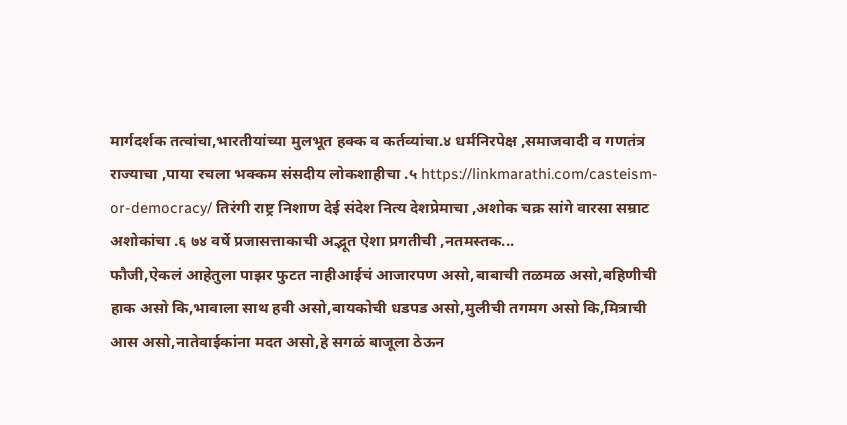मार्गदर्शक तत्वांचा,भारतीयांच्या मुलभूत हक्क व कर्तव्यांचा.४ धर्मनिरपेक्ष ,समाजवादी व गणतंत्र राज्याचा ,पाया रचला भक्कम संसदीय लोकशाहीचा .५ https://linkmarathi.com/casteism-or-democracy/ तिरंगी राष्ट्र निशाण देई संदेश नित्य देशप्रेमाचा ,अशोक चक्र सांगे वारसा सम्राट अशोकांचा .६ ७४ वर्षे प्रजासत्ताकाची अद्भूत‌ ऐशा प्रगतीची ,नतमस्तक...
फौजी,ऐकलं आहेतुला पाझर फुटत नाहीआईचं आजारपण असो,बाबाची तळमळ असो,बहिणीची हाक असो कि,भावाला साथ हवी असो,बायकोची धडपड असो,मुलीची तगमग असो कि,मित्राची आस असो,नातेवाईकांना मदत असो,हे सगळं बाजूला ठेऊन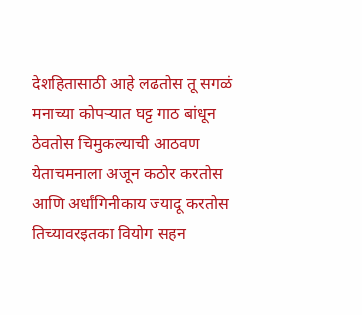देशहितासाठी आहे लढतोस तू सगळं मनाच्या कोपऱ्यात घट्ट गाठ बांधून ठेवतोस चिमुकल्याची आठवण येताचमनाला अजून कठोर करतोस आणि अर्धांगिनीकाय ज्यादू करतोस तिच्यावरइतका वियोग सहन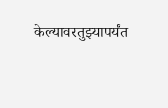केल्यावरतुझ्यापर्यंत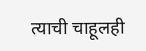त्याची चाहूलही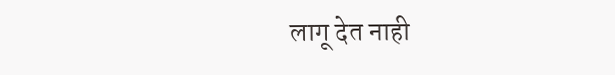लागू देत नाही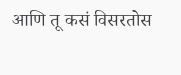आणि तू कसं विसरतोस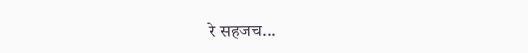रे सहजच...